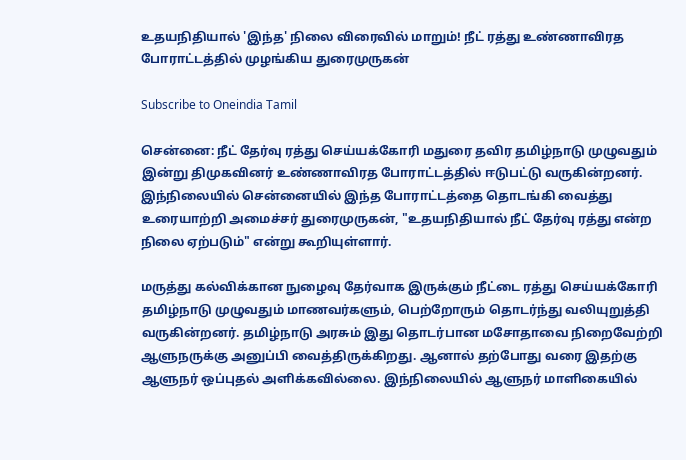உதயநிதியால் 'இந்த' நிலை விரைவில் மாறும்! நீட் ரத்து உண்ணாவிரத போராட்டத்தில் முழங்கிய துரைமுருகன்

Subscribe to Oneindia Tamil

சென்னை: நீட் தேர்வு ரத்து செய்யக்கோரி மதுரை தவிர தமிழ்நாடு முழுவதும் இன்று திமுகவினர் உண்ணாவிரத போராட்டத்தில் ஈடுபட்டு வருகின்றனர். இந்நிலையில் சென்னையில் இந்த போராட்டத்தை தொடங்கி வைத்து உரையாற்றி அமைச்சர் துரைமுருகன், "உதயநிதியால் நீட் தேர்வு ரத்து என்ற நிலை ஏற்படும்" என்று கூறியுள்ளார்.

மருத்து கல்விக்கான நுழைவு தேர்வாக இருக்கும் நீட்டை ரத்து செய்யக்கோரி தமிழ்நாடு முழுவதும் மாணவர்களும், பெற்றோரும் தொடர்ந்து வலியுறுத்தி வருகின்றனர். தமிழ்நாடு அரசும் இது தொடர்பான மசோதாவை நிறைவேற்றி ஆளுநருக்கு அனுப்பி வைத்திருக்கிறது. ஆனால் தற்போது வரை இதற்கு ஆளுநர் ஒப்புதல் அளிக்கவில்லை. இந்நிலையில் ஆளுநர் மாளிகையில்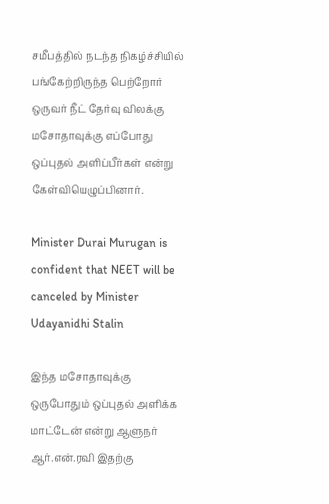சமீபத்தில் நடந்த நிகழ்ச்சியில் பங்கேற்றிருந்த பெற்றோர் ஒருவர் நீட் தேர்வு விலக்கு மசோதாவுக்கு எப்போது ஒப்புதல் அளிப்பீர்கள் என்று கேள்வியெழுப்பினார்.

Minister Durai Murugan is confident that NEET will be canceled by Minister Udayanidhi Stalin

இந்த மசோதாவுக்கு ஒருபோதும் ஒப்புதல் அளிக்க மாட்டேன் என்று ஆளுநர் ஆர்.என்.ரவி இதற்கு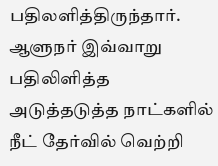பதிலளித்திருந்தார். ஆளுநர் இவ்வாறு பதிலிளித்த அடுத்தடுத்த நாட்களில் நீட் தேர்வில் வெற்றி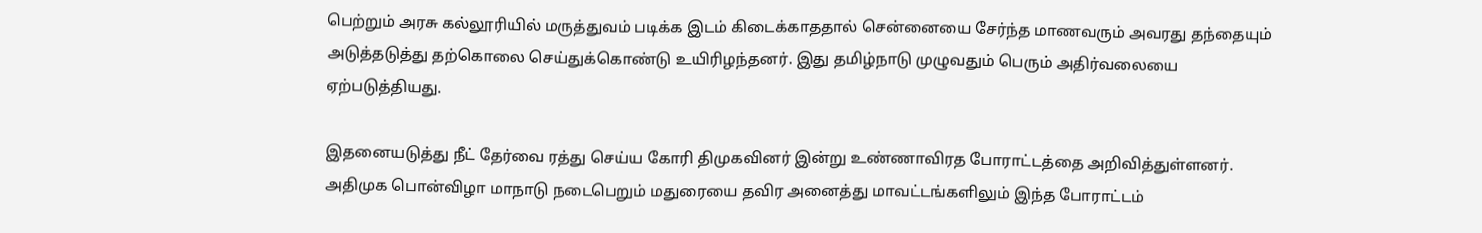பெற்றும் அரசு கல்லூரியில் மருத்துவம் படிக்க இடம் கிடைக்காததால் சென்னையை சேர்ந்த மாணவரும் அவரது தந்தையும் அடுத்தடுத்து தற்கொலை செய்துக்கொண்டு உயிரிழந்தனர். இது தமிழ்நாடு முழுவதும் பெரும் அதிர்வலையை ஏற்படுத்தியது.

இதனையடுத்து நீட் தேர்வை ரத்து செய்ய கோரி திமுகவினர் இன்று உண்ணாவிரத போராட்டத்தை அறிவித்துள்ளனர். அதிமுக பொன்விழா மாநாடு நடைபெறும் மதுரையை தவிர அனைத்து மாவட்டங்களிலும் இந்த போராட்டம்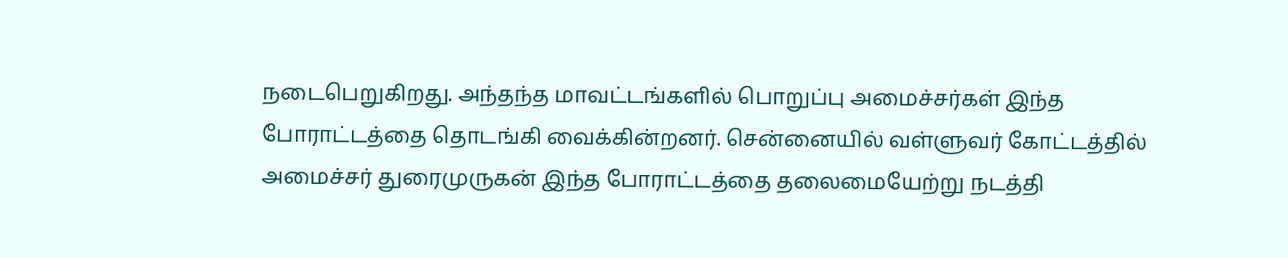நடைபெறுகிறது. அந்தந்த மாவட்டங்களில் பொறுப்பு அமைச்சர்கள் இந்த போராட்டத்தை தொடங்கி வைக்கின்றனர். சென்னையில் வள்ளுவர் கோட்டத்தில் அமைச்சர் துரைமுருகன் இந்த போராட்டத்தை தலைமையேற்று நடத்தி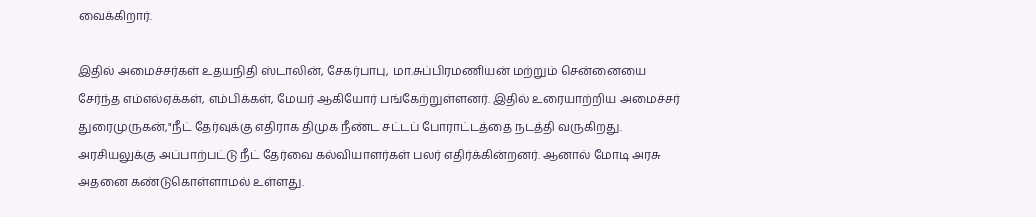வைக்கிறார்.

இதில் அமைச்சர்கள் உதயநிதி ஸ்டாலின், சேகர்பாபு, மா.சுப்பிரமணியன் மற்றும் சென்னையை சேர்ந்த எம்எல்ஏக்கள், எம்பிக்கள், மேயர் ஆகியோர் பங்கேற்றுள்ளனர். இதில் உரையாற்றிய அமைச்சர் துரைமுருகன்,"நீட் தேர்வுக்கு எதிராக திமுக நீண்ட சட்டப் போராட்டத்தை நடத்தி வருகிறது. அரசியலுக்கு அப்பாற்பட்டு நீட் தேர்வை கல்வியாளர்கள் பலர் எதிர்க்கின்றனர். ஆனால் மோடி அரசு அதனை கண்டுகொள்ளாமல் உள்ளது.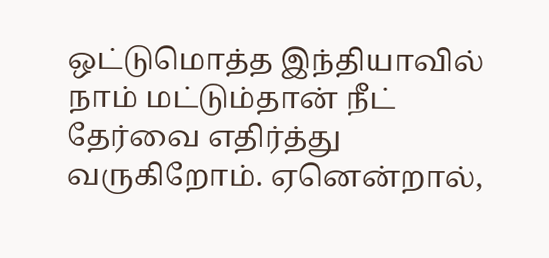ஒட்டுமொத்த இந்தியாவில் நாம் மட்டும்தான் நீட் தேர்வை எதிர்த்து வருகிறோம். ஏனென்றால்,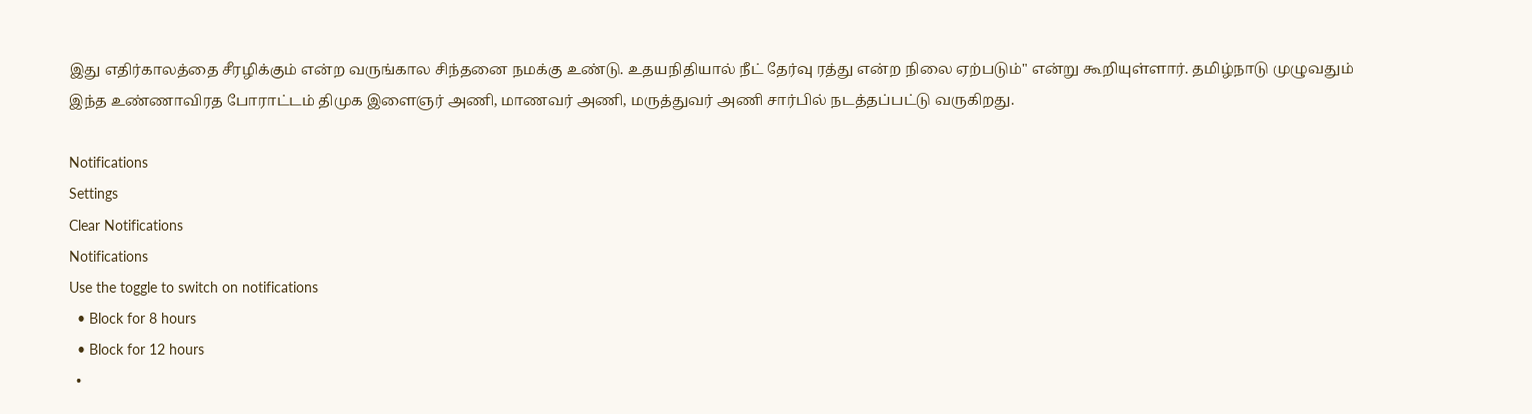இது எதிர்காலத்தை சீரழிக்கும் என்ற வருங்கால சிந்தனை நமக்கு உண்டு. உதயநிதியால் நீட் தேர்வு ரத்து என்ற நிலை ஏற்படும்" என்று கூறியுள்ளார். தமிழ்நாடு முழுவதும் இந்த உண்ணாவிரத போராட்டம் திமுக இளைஞர் அணி, மாணவர் அணி, மருத்துவர் அணி சார்பில் நடத்தப்பட்டு வருகிறது.

Notifications
Settings
Clear Notifications
Notifications
Use the toggle to switch on notifications
  • Block for 8 hours
  • Block for 12 hours
  •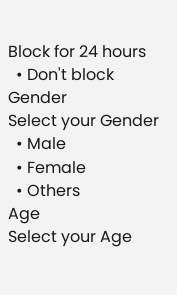Block for 24 hours
  • Don't block
Gender
Select your Gender
  • Male
  • Female
  • Others
Age
Select your Age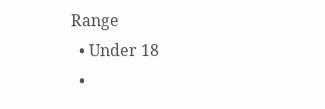Range
  • Under 18
  •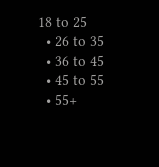18 to 25
  • 26 to 35
  • 36 to 45
  • 45 to 55
  • 55+